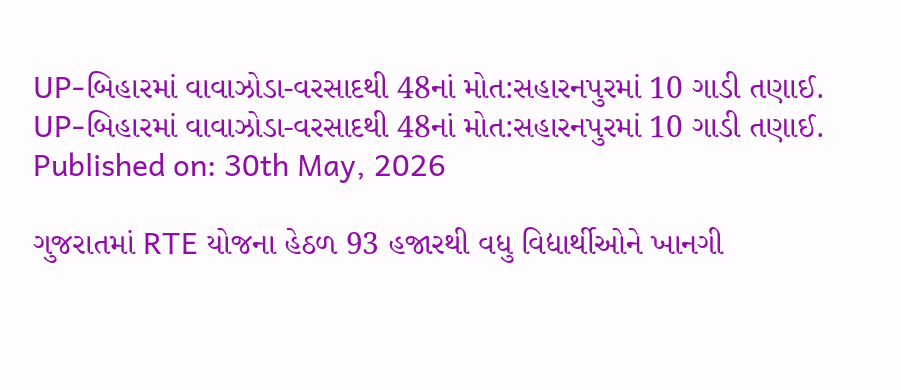UP-બિહારમાં વાવાઝોડા-વરસાદથી 48નાં મોત:સહારનપુરમાં 10 ગાડી તણાઈ.
UP-બિહારમાં વાવાઝોડા-વરસાદથી 48નાં મોત:સહારનપુરમાં 10 ગાડી તણાઈ.
Published on: 30th May, 2026

ગુજરાતમાં RTE યોજના હેઠળ 93 હજારથી વધુ વિદ્યાર્થીઓને ખાનગી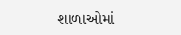શાળાઓમાં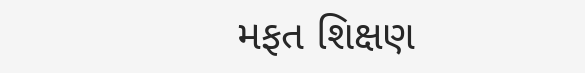મફત શિક્ષણ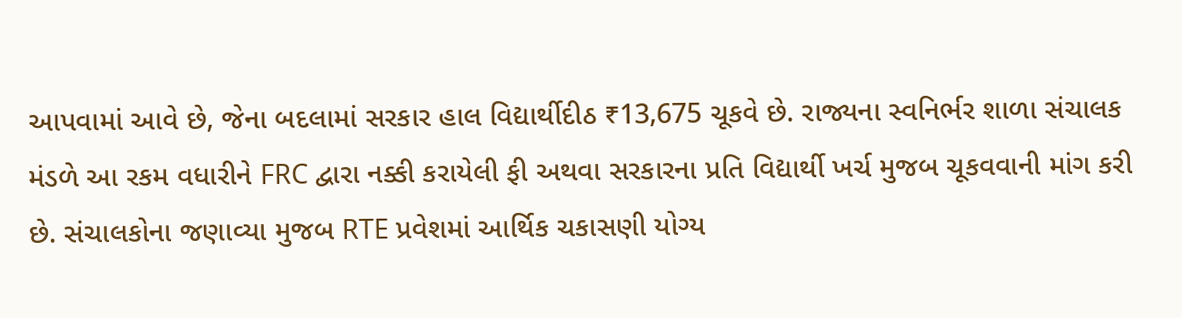આપવામાં આવે છે, જેના બદલામાં સરકાર હાલ વિદ્યાર્થીદીઠ ₹13,675 ચૂકવે છે. રાજ્યના સ્વનિર્ભર શાળા સંચાલક મંડળે આ રકમ વધારીને FRC દ્વારા નક્કી કરાયેલી ફી અથવા સરકારના પ્રતિ વિદ્યાર્થી ખર્ચ મુજબ ચૂકવવાની માંગ કરી છે. સંચાલકોના જણાવ્યા મુજબ RTE પ્રવેશમાં આર્થિક ચકાસણી યોગ્ય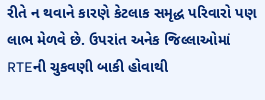રીતે ન થવાને કારણે કેટલાક સમૃદ્ધ પરિવારો પણ લાભ મેળવે છે. ઉપરાંત અનેક જિલ્લાઓમાં RTEની ચુકવણી બાકી હોવાથી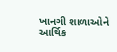ખાનગી શાળાઓને આર્થિક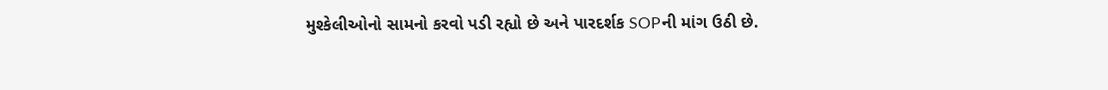મુશ્કેલીઓનો સામનો કરવો પડી રહ્યો છે અને પારદર્શક SOPની માંગ ઉઠી છે.